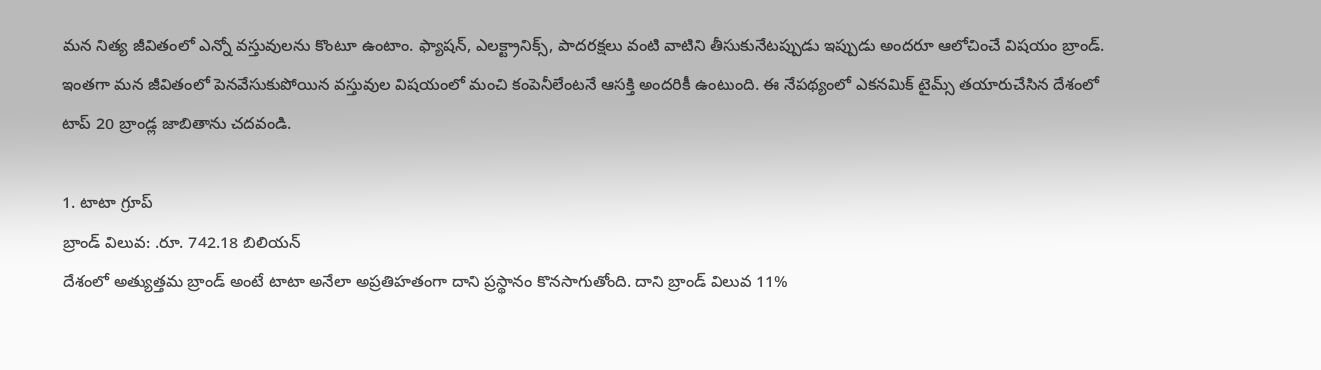మన నిత్య జీవితంలో ఎన్నో వస్తువులను కొంటూ ఉంటాం. ఫ్యాషన్, ఎలక్ట్రానిక్స్, పాదరక్షలు వంటి వాటిని తీసుకునేటప్పుడు ఇప్పుడు అందరూ ఆలోచించే విషయం బ్రాండ్. ఇంతగా మన జీవితంలో పెనవేసుకుపోయిన వస్తువుల విషయంలో మంచి కంపెనీలేంటనే ఆసక్తి అందరికీ ఉంటుంది. ఈ నేపథ్యంలో ఎకనమిక్ టైమ్స్ తయారుచేసిన దేశంలో టాప్ 20 బ్రాండ్ల జాబితాను చదవండి.

1. టాటా గ్రూప్
బ్రాండ్ విలువ: .రూ. 742.18 బిలియన్
దేశంలో అత్యుత్తమ బ్రాండ్ అంటే టాటా అనేలా అప్రతిహతంగా దాని ప్రస్థానం కొనసాగుతోంది. దాని బ్రాండ్ విలువ 11%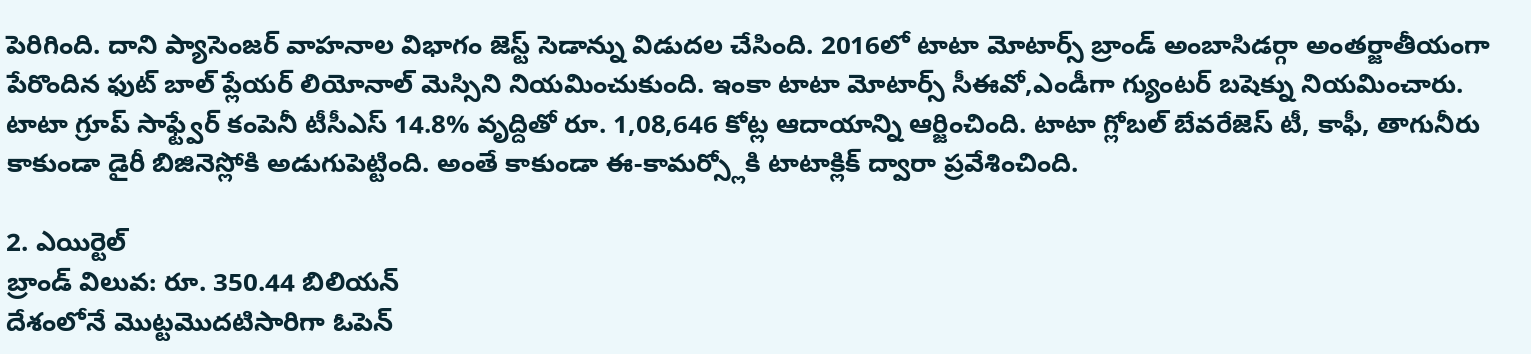పెరిగింది. దాని ప్యాసెంజర్ వాహనాల విభాగం జెస్ట్ సెడాన్ను విడుదల చేసింది. 2016లో టాటా మోటార్స్ బ్రాండ్ అంబాసిడర్గా అంతర్జాతీయంగా పేరొందిన ఫుట్ బాల్ ప్లేయర్ లియోనాల్ మెస్సిని నియమించుకుంది. ఇంకా టాటా మోటార్స్ సీఈవో,ఎండీగా గ్యుంటర్ బషెక్ను నియమించారు. టాటా గ్రూప్ సాఫ్ట్వేర్ కంపెనీ టీసీఎస్ 14.8% వృద్దితో రూ. 1,08,646 కోట్ల ఆదాయాన్ని ఆర్జించింది. టాటా గ్లోబల్ బేవరేజెస్ టీ, కాఫీ, తాగునీరు కాకుండా డైరీ బిజినెస్లోకి అడుగుపెట్టింది. అంతే కాకుండా ఈ-కామర్స్లోకి టాటాక్లిక్ ద్వారా ప్రవేశించింది.

2. ఎయిర్టెల్
బ్రాండ్ విలువ: రూ. 350.44 బిలియన్
దేశంలోనే మొట్టమొదటిసారిగా ఓపెన్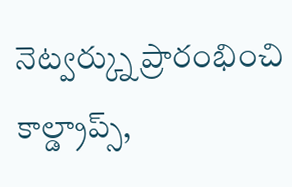నెట్వర్క్ను ప్రారంభించి కాల్డ్రాప్స్,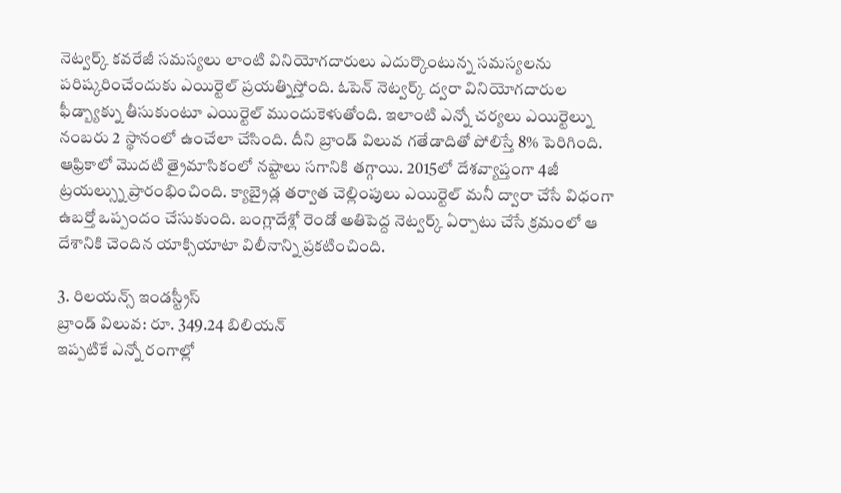నెట్వర్క్ కవరేజీ సమస్యలు లాంటి వినియోగదారులు ఎదుర్కొంటున్న సమస్యలను పరిష్కరించేందుకు ఎయిర్టెల్ ప్రయత్నిస్తోంది. ఓపెన్ నెట్వర్క్ ద్వరా వినియోగదారుల ఫీడ్బ్యాక్ను తీసుకుంటూ ఎయిర్టెల్ ముందుకెళుతోంది. ఇలాంటి ఎన్నో చర్యలు ఎయిర్టెల్ను నంబరు 2 స్థానంలో ఉంచేలా చేసింది. దీని బ్రాండ్ విలువ గతేడాదితో పోలిస్తే 8% పెరిగింది. ఆఫ్రికాలో మొదటి త్రైమాసికంలో నష్టాలు సగానికి తగ్గాయి. 2015లో దేశవ్యాప్తంగా 4జీ ట్రయల్స్ను ప్రారంభించింది. క్యాబ్రైడ్ల తర్వాత చెల్లింపులు ఎయిర్టెల్ మనీ ద్వారా చేసే విధంగా ఉబర్తో ఒప్పందం చేసుకుంది. బంగ్లాదేశ్లో రెండో అతిపెద్ద నెట్వర్క్ ఏర్పాటు చేసే క్రమంలో ఆ దేశానికి చెందిన యాక్సియాటా విలీనాన్ని ప్రకటించింది.

3. రిలయన్స్ ఇండస్ట్రీస్
బ్రాండ్ విలువ: రూ. 349.24 బిలియన్
ఇప్పటికే ఎన్నో రంగాల్లో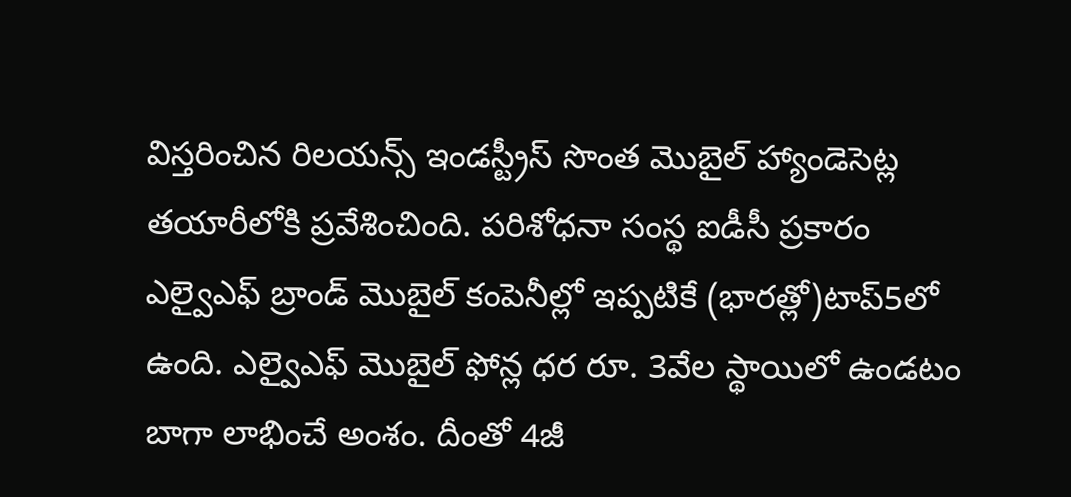విస్తరించిన రిలయన్స్ ఇండస్ట్రీస్ సొంత మొబైల్ హ్యాండెసెట్ల తయారీలోకి ప్రవేశించింది. పరిశోధనా సంస్థ ఐడీసీ ప్రకారం ఎల్వైఎఫ్ బ్రాండ్ మొబైల్ కంపెనీల్లో ఇప్పటికే (భారత్లో)టాప్5లో ఉంది. ఎల్వైఎఫ్ మొబైల్ ఫోన్ల ధర రూ. 3వేల స్థాయిలో ఉండటం బాగా లాభించే అంశం. దీంతో 4జీ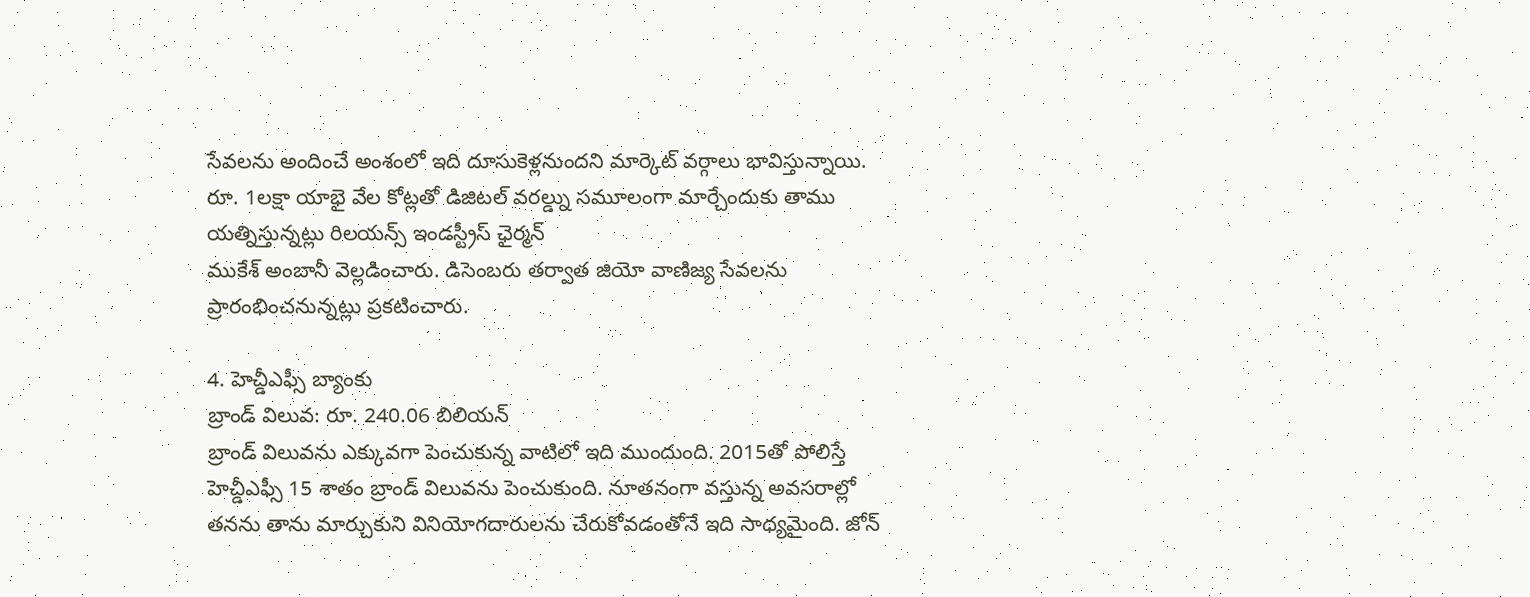సేవలను అందించే అంశంలో ఇది దూసుకెళ్లనుందని మార్కెట్ వర్గాలు భావిస్తున్నాయి. రూ. 1లక్షా యాభై వేల కోట్లతో డిజిటల్ వరల్డ్ను సమూలంగా మార్చేందుకు తాము యత్నిస్తున్నట్లు రిలయన్స్ ఇండస్ట్రీస్ ఛైర్మన్
ముకేశ్ అంబానీ వెల్లడించారు. డిసెంబరు తర్వాత జియో వాణిజ్య సేవలను ప్రారంభించనున్నట్లు ప్రకటించారు.

4. హెచ్డీఎఫ్సీ బ్యాంకు
బ్రాండ్ విలువ: రూ. 240.06 బిలియన్
బ్రాండ్ విలువను ఎక్కువగా పెంచుకున్న వాటిలో ఇది ముందుంది. 2015తో పోలిస్తే హెచ్డీఎఫ్సీ 15 శాతం బ్రాండ్ విలువను పెంచుకుంది. నూతనంగా వస్తున్న అవసరాల్లో తనను తాను మార్చుకుని వినియోగదారులను చేరుకోవడంతోనే ఇది సాధ్యమైంది. జోన్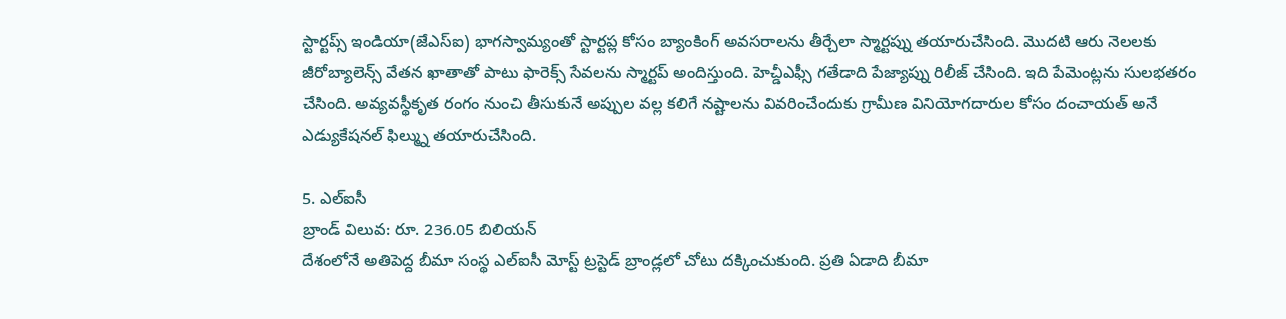స్టార్టప్స్ ఇండియా(జేఎస్ఐ) భాగస్వామ్యంతో స్టార్టప్ల కోసం బ్యాంకింగ్ అవసరాలను తీర్చేలా స్మార్టప్ను తయారుచేసింది. మొదటి ఆరు నెలలకు జీరోబ్యాలెన్స్ వేతన ఖాతాతో పాటు ఫారెక్స్ సేవలను స్మార్టప్ అందిస్తుంది. హెచ్డీఎఫ్సీ గతేడాది పేజ్యాప్ను రిలీజ్ చేసింది. ఇది పేమెంట్లను సులభతరం చేసింది. అవ్యవస్థీకృత రంగం నుంచి తీసుకునే అప్పుల వల్ల కలిగే నష్టాలను వివరించేందుకు గ్రామీణ వినియోగదారుల కోసం దంచాయత్ అనే ఎడ్యుకేషనల్ ఫిల్మ్ను తయారుచేసింది.

5. ఎల్ఐసీ
బ్రాండ్ విలువ: రూ. 236.05 బిలియన్
దేశంలోనే అతిపెద్ద బీమా సంస్థ ఎల్ఐసీ మోస్ట్ ట్రస్టెడ్ బ్రాండ్లలో చోటు దక్కించుకుంది. ప్రతి ఏడాది బీమా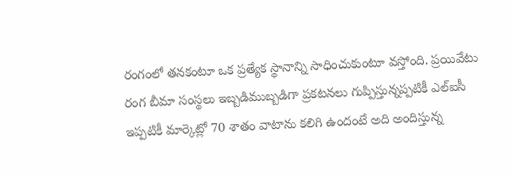రంగంలో తనకంటూ ఒక ప్రత్యేక స్థానాన్ని సాధించుకుంటూ వస్తోంది. ప్రయివేటు రంగ బీమా సంస్థలు ఇబ్బడిముబ్బడిగా ప్రకటనలు గుప్పిస్తున్నప్పటికీ ఎల్ఐసీ ఇప్పటికీ మార్కెట్లో 70 శాతం వాటాను కలిగి ఉందంటే అది అందిస్తున్న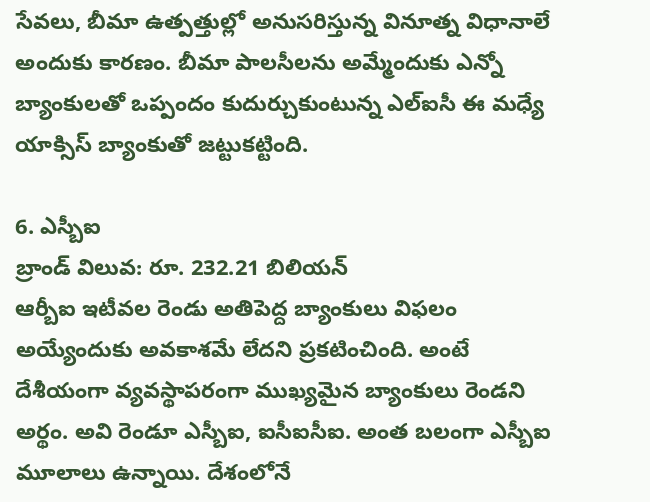సేవలు, బీమా ఉత్పత్తుల్లో అనుసరిస్తున్న వినూత్న విధానాలే అందుకు కారణం. బీమా పాలసీలను అమ్మేందుకు ఎన్నో బ్యాంకులతో ఒప్పందం కుదుర్చుకుంటున్న ఎల్ఐసీ ఈ మధ్యే యాక్సిస్ బ్యాంకుతో జట్టుకట్టింది.

6. ఎస్బీఐ
బ్రాండ్ విలువ: రూ. 232.21 బిలియన్
ఆర్బీఐ ఇటీవల రెండు అతిపెద్ద బ్యాంకులు విఫలం అయ్యేందుకు అవకాశమే లేదని ప్రకటించింది. అంటే దేశీయంగా వ్యవస్థాపరంగా ముఖ్యమైన బ్యాంకులు రెండని అర్థం. అవి రెండూ ఎస్బీఐ, ఐసీఐసీఐ. అంత బలంగా ఎస్బీఐ మూలాలు ఉన్నాయి. దేశంలోనే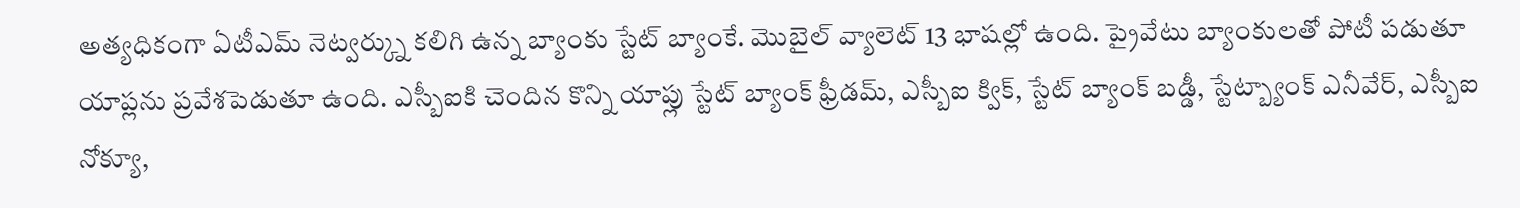అత్యధికంగా ఏటీఎమ్ నెట్వర్క్ను కలిగి ఉన్న బ్యాంకు స్టేట్ బ్యాంకే. మొబైల్ వ్యాలెట్ 13 భాషల్లో ఉంది. ప్రైవేటు బ్యాంకులతో పోటీ పడుతూ యాప్లను ప్రవేశపెడుతూ ఉంది. ఎస్బీఐకి చెందిన కొన్ని యాప్లు స్టేట్ బ్యాంక్ ఫ్రీడమ్, ఎస్బీఐ క్విక్, స్టేట్ బ్యాంక్ బడ్డీ, స్టేట్బ్యాంక్ ఎనీవేర్, ఎస్బీఐ నోక్యూ,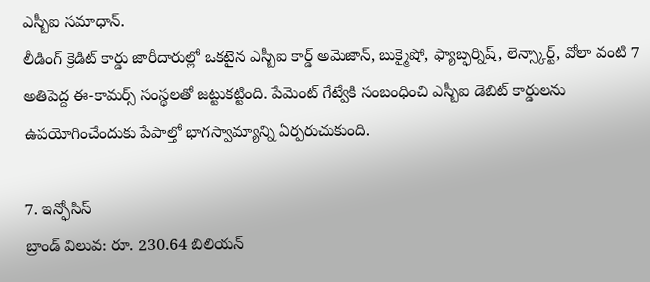ఎస్బీఐ సమాధాన్.
లీడింగ్ క్రెడిట్ కార్డు జారీదారుల్లో ఒకటైన ఎస్బీఐ కార్డ్ అమెజాన్, బుక్మైషో, ఫ్యాబ్ఫర్నిష్, లెన్స్కార్ట్, వోలా వంటి 7 అతిపెద్ద ఈ-కామర్స్ సంస్థలతో జట్టుకట్టింది. పేమెంట్ గేట్వేకి సంబంధించి ఎస్బీఐ డెబిట్ కార్డులను ఉపయోగించేందుకు పేపాల్తో భాగస్వామ్యాన్ని ఏర్పరుచుకుంది.

7. ఇన్ఫోసిస్
బ్రాండ్ విలువ: రూ. 230.64 బిలియన్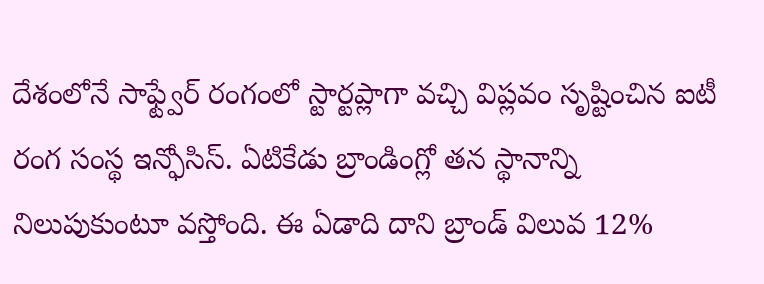దేశంలోనే సాఫ్ట్వేర్ రంగంలో స్టార్టప్లాగా వచ్చి విప్లవం సృష్టించిన ఐటీ రంగ సంస్థ ఇన్ఫోసిస్. ఏటికేడు బ్రాండింగ్లో తన స్థానాన్ని నిలుపుకుంటూ వస్తోంది. ఈ ఏడాది దాని బ్రాండ్ విలువ 12%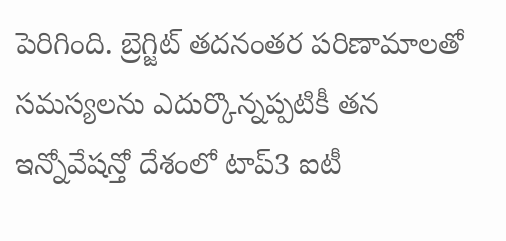పెరిగింది. బ్రెగ్జిట్ తదనంతర పరిణామాలతో సమస్యలను ఎదుర్కొన్నప్పటికీ తన ఇన్నోవేషన్తో దేశంలో టాప్3 ఐటీ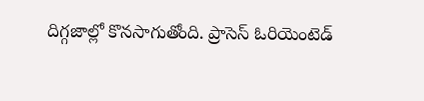దిగ్గజాల్లో కొనసాగుతోంది. ప్రాసెస్ ఓరియెంటెడ్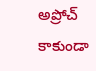అప్రోచ్ కాకుండా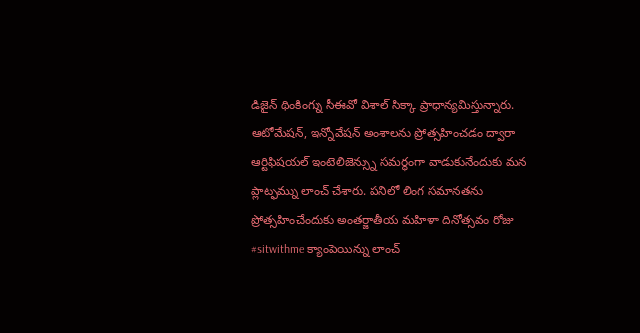డిజైన్ థింకింగ్ను సీఈవో విశాల్ సిక్కా ప్రాధాన్యమిస్తున్నారు. ఆటోమేషన్, ఇన్నోవేషన్ అంశాలను ప్రోత్సహించడం ద్వారా ఆర్టిఫిషయల్ ఇంటెలిజెన్స్ను సమర్థంగా వాడుకునేందుకు మన ప్లాట్ఫమ్ను లాంచ్ చేశారు. పనిలో లింగ సమానతను ప్రోత్సహించేందుకు అంతర్జాతీయ మహిళా దినోత్సవం రోజు #sitwithme క్యాంపెయిన్ను లాంచ్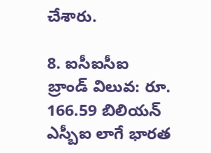చేశారు.

8. ఐసీఐసీఐ
బ్రాండ్ విలువ: రూ. 166.59 బిలియన్
ఎస్బీఐ లాగే భారత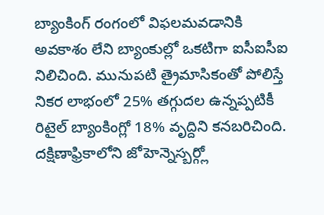బ్యాంకింగ్ రంగంలో విఫలమవడానికి అవకాశం లేని బ్యాంకుల్లో ఒకటిగా ఐసీఐసీఐ నిలిచింది. మునుపటి త్రైమాసికంతో పోలిస్తే నికర లాభంలో 25% తగ్గుదల ఉన్నప్పటికీ రిటైల్ బ్యాంకింగ్లో 18% వృద్దిని కనబరిచింది. దక్షిణాఫ్రికాలోని జోహెన్నెస్బర్గ్లో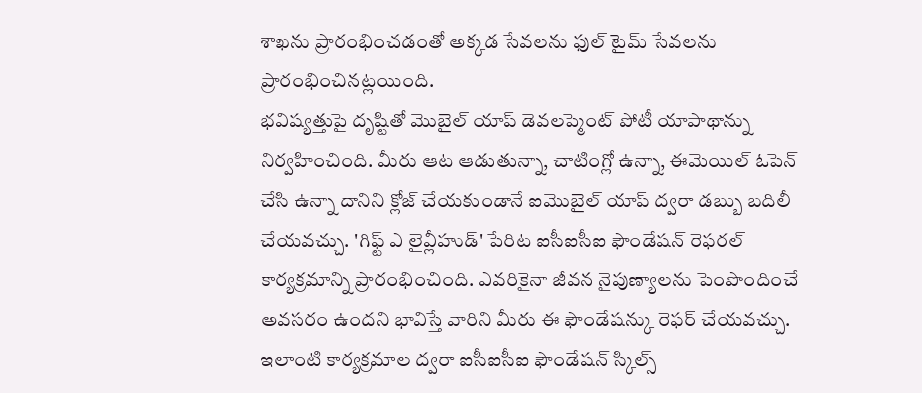శాఖను ప్రారంభించడంతో అక్కడ సేవలను ఫుల్ టైమ్ సేవలను ప్రారంభించినట్లయింది.
భవిష్యత్తుపై దృష్టితో మొబైల్ యాప్ డెవలప్మెంట్ పోటీ యాపాథాన్ను నిర్వహించింది. మీరు ఆట ఆడుతున్నా, చాటింగ్లో ఉన్నా, ఈమెయిల్ ఓపెన్ చేసి ఉన్నా దానిని క్లోజ్ చేయకుండానే ఐమొబైల్ యాప్ ద్వరా డబ్బు బదిలీ చేయవచ్చు. 'గిఫ్ట్ ఎ లైవ్లీహుడ్' పేరిట ఐసీఐసీఐ ఫౌండేషన్ రెఫరల్ కార్యక్రమాన్ని ప్రారంభించింది. ఎవరికైనా జీవన నైపుణ్యాలను పెంపొందించే అవసరం ఉందని భావిస్తే వారిని మీరు ఈ ఫౌండేషన్కు రెఫర్ చేయవచ్చు. ఇలాంటి కార్యక్రమాల ద్వరా ఐసీఐసీఐ ఫౌండేషన్ స్కిల్స్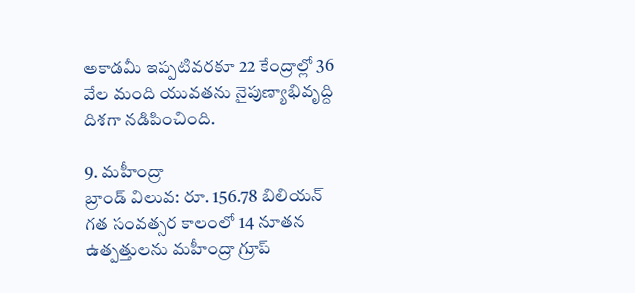అకాడమీ ఇప్పటివరకూ 22 కేంద్రాల్లో 36 వేల మంది యువతను నైపుణ్యాభివృద్ది దిశగా నడిపించింది.

9. మహీంద్రా
బ్రాండ్ విలువ: రూ. 156.78 బిలియన్
గత సంవత్సర కాలంలో 14 నూతన ఉత్పత్తులను మహీంద్రా గ్రూప్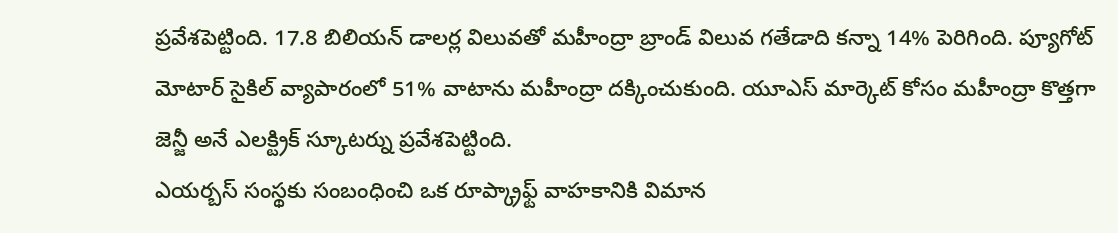ప్రవేశపెట్టింది. 17.8 బిలియన్ డాలర్ల విలువతో మహీంద్రా బ్రాండ్ విలువ గతేడాది కన్నా 14% పెరిగింది. ప్యూగోట్ మోటార్ సైకిల్ వ్యాపారంలో 51% వాటాను మహీంద్రా దక్కించుకుంది. యూఎస్ మార్కెట్ కోసం మహీంద్రా కొత్తగా జెన్జీ అనే ఎలక్ట్రిక్ స్కూటర్ను ప్రవేశపెట్టింది.
ఎయర్బస్ సంస్థకు సంబంధించి ఒక రూప్క్రాఫ్ట్ వాహకానికి విమాన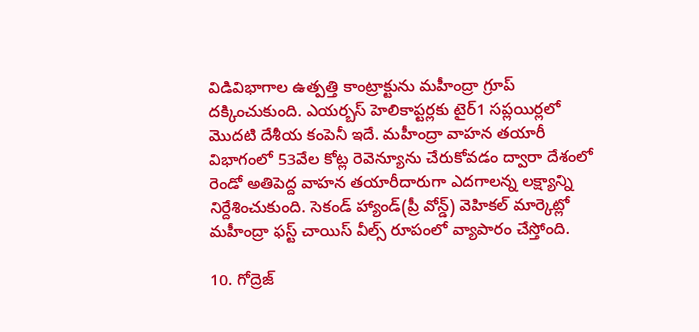విడివిభాగాల ఉత్పత్తి కాంట్రాక్టును మహీంద్రా గ్రూప్ దక్కించుకుంది. ఎయర్బస్ హెలికాప్టర్లకు టైర్1 సప్లయిర్లలో మొదటి దేశీయ కంపెనీ ఇదే. మహీంద్రా వాహన తయారీ విభాగంలో 53వేల కోట్ల రెవెన్యూను చేరుకోవడం ద్వారా దేశంలో రెండో అతిపెద్ద వాహన తయారీదారుగా ఎదగాలన్న లక్ష్యాన్ని నిర్దేశించుకుంది. సెకండ్ హ్యాండ్(ప్రీ వోన్డ్) వెహికల్ మార్కెట్లో మహీంద్రా ఫస్ట్ చాయిస్ వీల్స్ రూపంలో వ్యాపారం చేస్తోంది.

10. గోద్రెజ్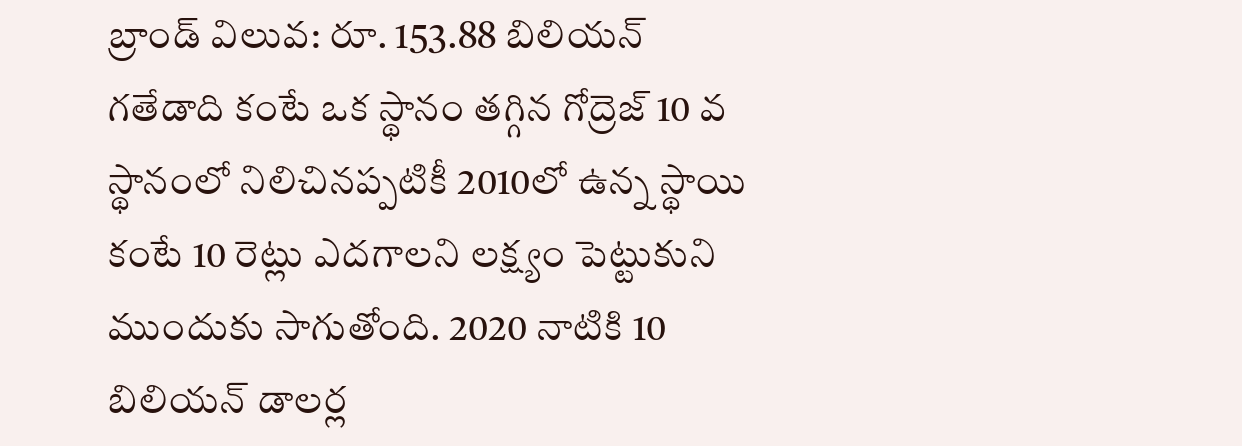బ్రాండ్ విలువ: రూ. 153.88 బిలియన్
గతేడాది కంటే ఒక స్థానం తగ్గిన గోద్రెజ్ 10 వ స్థానంలో నిలిచినప్పటికీ 2010లో ఉన్న స్థాయి కంటే 10 రెట్లు ఎదగాలని లక్ష్యం పెట్టుకుని ముందుకు సాగుతోంది. 2020 నాటికి 10 బిలియన్ డాలర్ల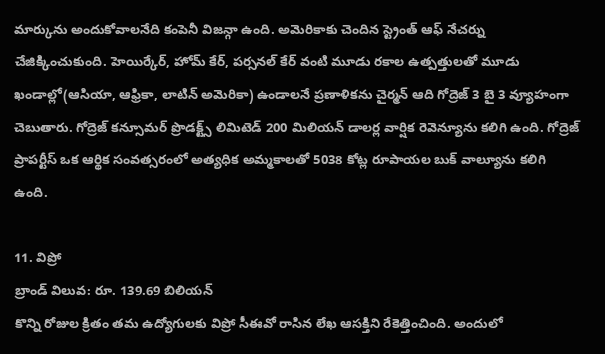మార్కును అందుకోవాలనేది కంపెనీ విజన్గా ఉంది. అమెరికాకు చెందిన స్ట్రెంత్ ఆఫ్ నేచర్ను చేజిక్కించుకుంది. హెయిర్కేర్, హోమ్ కేర్, పర్సనల్ కేర్ వంటి మూడు రకాల ఉత్పత్తులతో మూడు ఖండాల్లో(ఆసియా, ఆఫ్రికా, లాటిన్ అమెరికా) ఉండాలనే ప్రణాళికను చైర్మన్ ఆది గోద్రెజ్ 3 బై 3 వ్యూహంగా చెబుతారు. గోద్రెజ్ కన్సూమర్ ప్రొడక్ట్స్ లిమిటెడ్ 200 మిలియన్ డాలర్ల వార్షిక రెవెన్యూను కలిగి ఉంది. గోద్రెజ్ ప్రాపర్టీస్ ఒక ఆర్థిక సంవత్సరంలో అత్యధిక అమ్మకాలతో 5038 కోట్ల రూపాయల బుక్ వాల్యూను కలిగి ఉంది.

11. విప్రో
బ్రాండ్ విలువ: రూ. 139.69 బిలియన్
కొన్ని రోజుల క్రితం తమ ఉద్యోగులకు విప్రో సీఈవో రాసిన లేఖ ఆసక్తిని రేకెత్తించింది. అందులో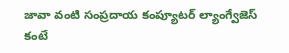జావా వంటి సంప్రదాయ కంప్యూటర్ ల్యాంగ్వేజెస్ కంటే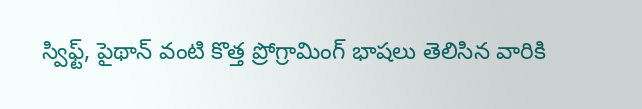స్విఫ్ట్, పైథాన్ వంటి కొత్త ప్రోగ్రామింగ్ భాషలు తెలిసిన వారికి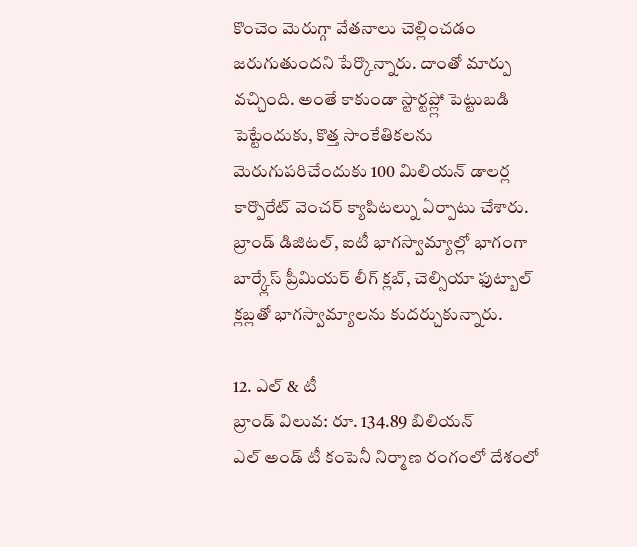కొంచెం మెరుగ్గా వేతనాలు చెల్లించడం జరుగుతుందని పేర్కొన్నారు. దాంతో మార్పు వచ్చింది. అంతే కాకుండా స్టార్టప్ల్లో పెట్టుబడి పెట్టేందుకు, కొత్త సాంకేతికలను మెరుగుపరిచేందుకు 100 మిలియన్ డాలర్ల కార్పొరేట్ వెంచర్ క్యాపిటల్ను ఏర్పాటు చేశారు. బ్రాండ్ డిజిటల్, ఐటీ భాగస్వామ్యాల్లో భాగంగా బార్క్లేస్ ప్రీమియర్ లీగ్ క్లబ్, చెల్సియా ఫుట్బాల్ క్లబ్లతో భాగస్వామ్యాలను కుదర్చుకున్నారు.

12. ఎల్ & టీ
బ్రాండ్ విలువ: రూ. 134.89 బిలియన్
ఎల్ అండ్ టీ కంపెనీ నిర్మాణ రంగంలో దేశంలో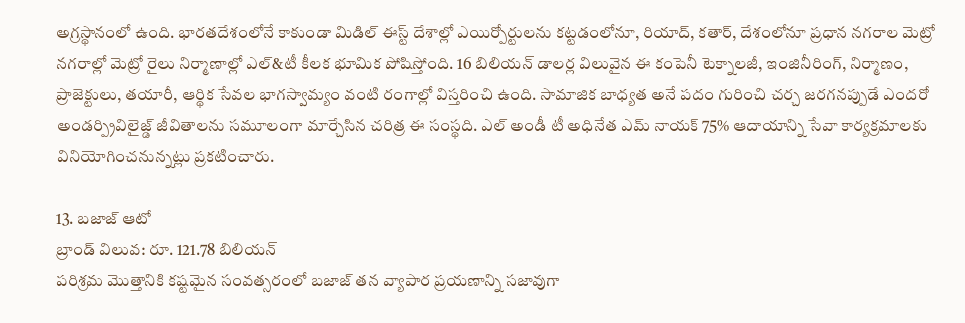అగ్రస్థానంలో ఉంది. భారతదేశంలోనే కాకుండా మిడిల్ ఈస్ట్ దేశాల్లో ఎయిర్పోర్టులను కట్టడంలోనూ, రియాద్, కతార్, దేశంలోనూ ప్రధాన నగరాల మెట్రో నగరాల్లో మెట్రో రైలు నిర్మాణాల్లో ఎల్&టీ కీలక భూమిక పోషిస్తోంది. 16 బిలియన్ డాలర్ల విలువైన ఈ కంపెనీ టెక్నాలజీ, ఇంజినీరింగ్, నిర్మాణం, ప్రాజెక్టులు, తయారీ, ఆర్థిక సేవల భాగస్వామ్యం వంటి రంగాల్లో విస్తరించి ఉంది. సామాజిక బాధ్యత అనే పదం గురించి చర్చ జరగనప్పుడే ఎందరో అండర్ప్రివిలైజ్డ్ జీవితాలను సమూలంగా మార్చేసిన చరిత్ర ఈ సంస్థది. ఎల్ అండీ టీ అధినేత ఎమ్ నాయక్ 75% ఆదాయాన్ని సేవా కార్యక్రమాలకు వినియోగించనున్నట్లు ప్రకటించారు.

13. బజాజ్ ఆటో
బ్రాండ్ విలువ: రూ. 121.78 బిలియన్
పరిశ్రమ మొత్తానికి కష్టమైన సంవత్సరంలో బజాజ్ తన వ్యాపార ప్రయణాన్ని సజావుగా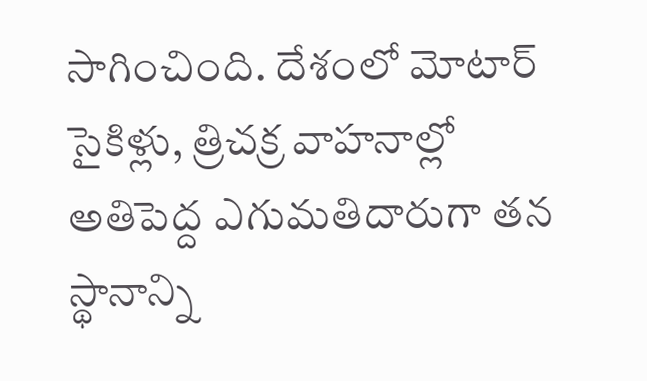సాగించింది. దేశంలో మోటార్ సైకిళ్లు, త్రిచక్ర వాహనాల్లో అతిపెద్ద ఎగుమతిదారుగా తన స్థానాన్ని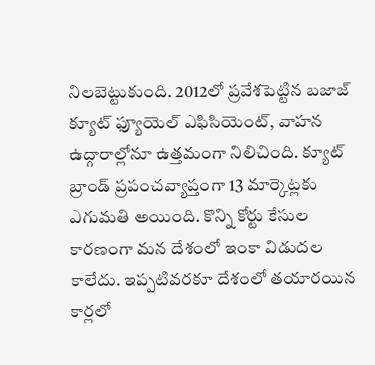నిలబెట్టుకుంది. 2012లో ప్రవేశపెట్టిన బజాజ్ క్యూట్ ఫ్యూయెల్ ఎఫిసియెంట్, వాహన ఉద్గారాల్లోనూ ఉత్తమంగా నిలిచింది. క్యూట్ బ్రాండ్ ప్రపంచవ్యాప్తంగా 13 మార్కెట్లకు ఎగుమతి అయింది. కొన్ని కోర్టు కేసుల కారణంగా మన దేశంలో ఇంకా విడుదల కాలేదు. ఇప్పటివరకూ దేశంలో తయారయిన కార్లలో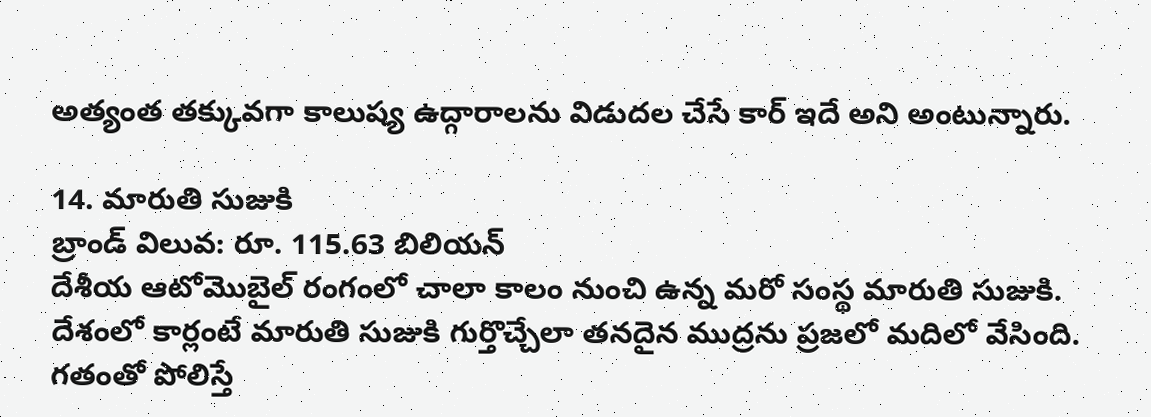అత్యంత తక్కువగా కాలుష్య ఉద్గారాలను విడుదల చేసే కార్ ఇదే అని అంటున్నారు.

14. మారుతి సుజుకి
బ్రాండ్ విలువ: రూ. 115.63 బిలియన్
దేశీయ ఆటోమొబైల్ రంగంలో చాలా కాలం నుంచి ఉన్న మరో సంస్థ మారుతి సుజుకి. దేశంలో కార్లంటే మారుతి సుజుకి గుర్తొచ్చేలా తనదైన ముద్రను ప్రజలో మదిలో వేసింది. గతంతో పోలిస్తే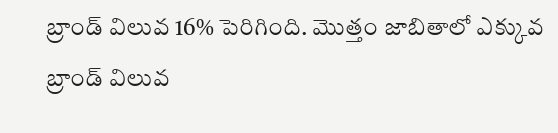బ్రాండ్ విలువ 16% పెరిగింది. మొత్తం జాబితాలో ఎక్కువ బ్రాండ్ విలువ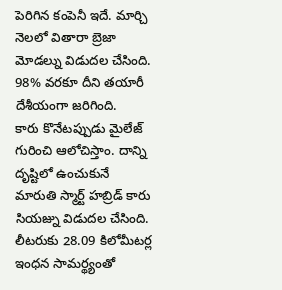పెరిగిన కంపెనీ ఇదే. మార్చి నెలలో వితారా బ్రెజా మోడల్ను విడుదల చేసింది. 98% వరకూ దీని తయారీ దేశీయంగా జరిగింది.
కారు కొనేటప్పుడు మైలేజ్ గురించి ఆలోచిస్తాం. దాన్ని దృష్టిలో ఉంచుకునే మారుతి స్మార్ట్ హబ్రిడ్ కారు సియజ్ను విడుదల చేసింది. లీటరుకు 28.09 కిలోమీటర్ల ఇంధన సామర్థ్యంతో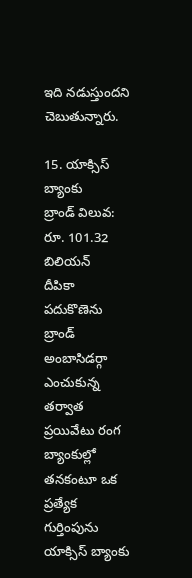ఇది నడుస్తుందని చెబుతున్నారు.

15. యాక్సిస్ బ్యాంకు
బ్రాండ్ విలువ: రూ. 101.32 బిలియన్
దీపికా పదుకొణెను బ్రాండ్ అంబాసిడర్గా ఎంచుకున్న తర్వాత ప్రయివేటు రంగ బ్యాంకుల్లో తనకంటూ ఒక ప్రత్యేక గుర్తింపును యాక్సిస్ బ్యాంకు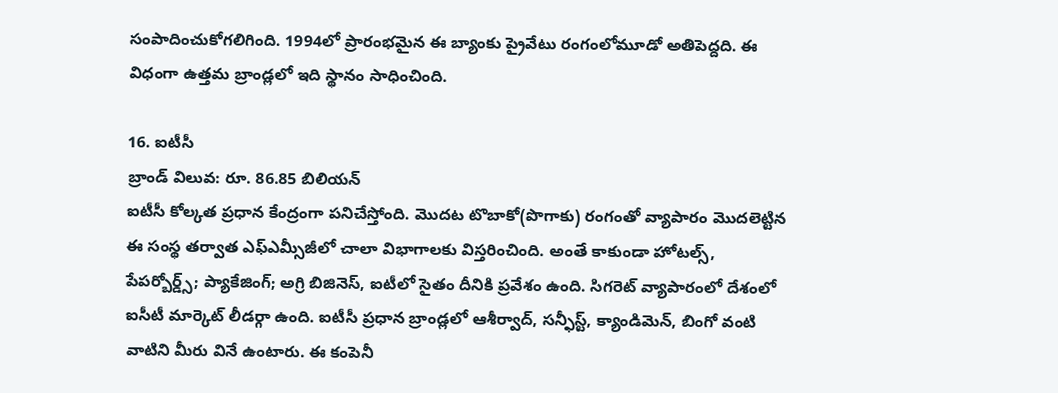సంపాదించుకోగలిగింది. 1994లో ప్రారంభమైన ఈ బ్యాంకు ప్రైవేటు రంగంలోమూడో అతిపెద్దది. ఈ విధంగా ఉత్తమ బ్రాండ్లలో ఇది స్థానం సాధించింది.

16. ఐటీసీ
బ్రాండ్ విలువ: రూ. 86.85 బిలియన్
ఐటీసీ కోల్కత ప్రధాన కేంద్రంగా పనిచేస్తోంది. మొదట టొబాకో(పొగాకు) రంగంతో వ్యాపారం మొదలెట్టిన ఈ సంస్థ తర్వాత ఎఫ్ఎమ్సీజీలో చాలా విభాగాలకు విస్తరించింది. అంతే కాకుండా హోటల్స్, పేపర్బోర్డ్స్; ప్యాకేజింగ్; అగ్రి బిజినెస్, ఐటీలో సైతం దీనికి ప్రవేశం ఉంది. సిగరెట్ వ్యాపారంలో దేశంలో ఐసీటీ మార్కెట్ లీడర్గా ఉంది. ఐటీసీ ప్రధాన బ్రాండ్లలో ఆశీర్వాద్, సన్ఫీస్ట్, క్యాండిమెన్, బింగో వంటి వాటిని మీరు వినే ఉంటారు. ఈ కంపెనీ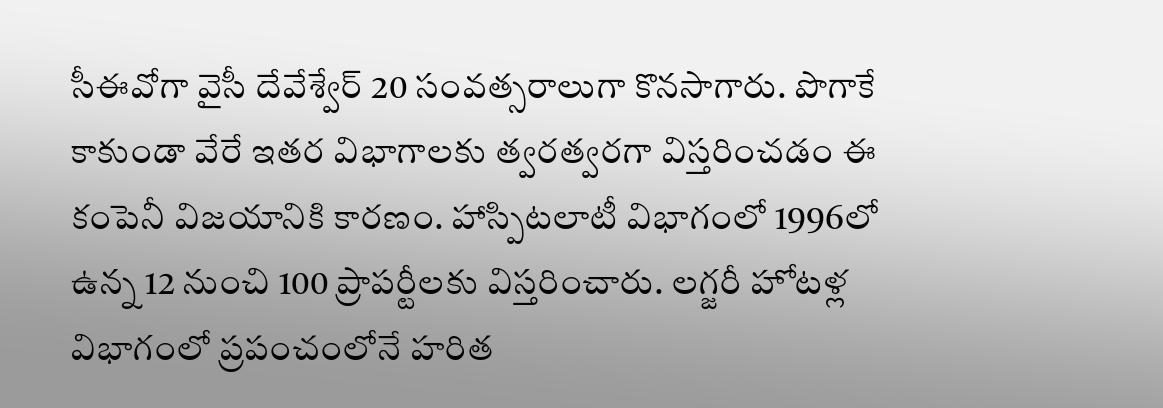సీఈవోగా వైసీ దేవేశ్వేర్ 20 సంవత్సరాలుగా కొనసాగారు. పొగాకే కాకుండా వేరే ఇతర విభాగాలకు త్వరత్వరగా విస్తరించడం ఈ కంపెనీ విజయానికి కారణం. హాస్పిటలాటీ విభాగంలో 1996లో ఉన్న 12 నుంచి 100 ప్రాపర్టీలకు విస్తరించారు. లగ్జరీ హోటళ్ల విభాగంలో ప్రపంచంలోనే హరిత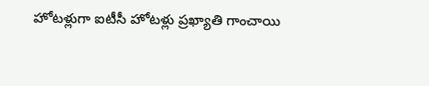హోటళ్లుగా ఐటీసీ హోటళ్లు ప్రఖ్యాతి గాంచాయి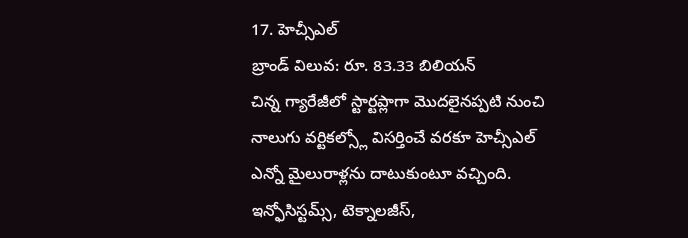17. హెచ్సీఎల్
బ్రాండ్ విలువ: రూ. 83.33 బిలియన్
చిన్న గ్యారేజీలో స్టార్టప్లాగా మొదలైనప్పటి నుంచి నాలుగు వర్టికల్స్లో విసర్తించే వరకూ హెచ్సీఎల్ ఎన్నో మైలురాళ్లను దాటుకుంటూ వచ్చింది. ఇన్ఫోసిస్టమ్స్, టెక్నాలజీస్,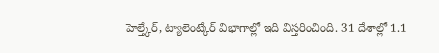హెల్త్కేర్, ట్యాలెంట్కేర్ విభాగాల్లో ఇది విస్తరించింది. 31 దేశాల్లో 1.1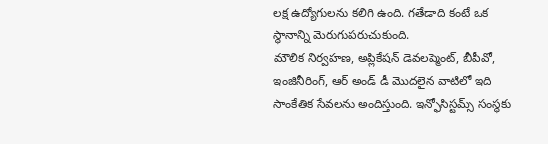లక్ష ఉద్యోగులను కలిగి ఉంది. గతేడాది కంటే ఒక స్థానాన్ని మెరుగుపరుచుకుంది.
మౌలిక నిర్వహణ, అప్లికేషన్ డెవలప్మెంట్, బీపీవో, ఇంజినీరింగ్, ఆర్ అండ్ డీ మొదలైన వాటిలో ఇది సాంకేతిక సేవలను అందిస్తుంది. ఇన్ఫోసిస్టమ్స్ సంస్థకు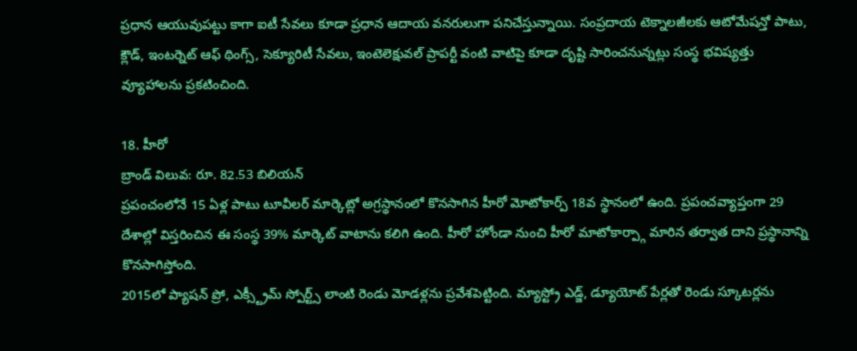ప్రధాన ఆయువుపట్టు కాగా ఐటీ సేవలు కూడా ప్రధాన ఆదాయ వనరులుగా పనిచేస్తున్నాయి. సంప్రదాయ టెక్నాలజీలకు ఆటోమేషన్తో పాటు, క్లౌడ్, ఇంటర్నెట్ ఆఫ్ థింగ్స్, సెక్యూరిటీ సేవలు, ఇంటెలెక్షువల్ ప్రాపర్టీ వంటి వాటిపై కూడా దృష్టి సారించనున్నట్లు సంస్థ భవిష్యత్తు వ్యూహాలను ప్రకటించింది.

18. హీరో
బ్రాండ్ విలువ: రూ. 82.53 బిలియన్
ప్రపంచంలోనే 15 ఏళ్ల పాటు టూవీలర్ మార్కెట్లో అగ్రస్థానంలో కొనసాగిన హీరో మోటోకార్ప్ 18వ స్థానంలో ఉంది. ప్రపంచవ్యాప్తంగా 29 దేశాల్లో విస్తరించిన ఈ సంస్థ 39% మార్కెట్ వాటాను కలిగి ఉంది. హీరో హోండా నుంచి హీరో మాటోకార్ప్గా మారిన తర్వాత దాని ప్రస్థానాన్ని కొనసాగిస్తోంది.
2015లో ప్యాషన్ ప్రో, ఎక్స్ట్రీమ్ స్పోర్ట్స్ లాంటి రెండు మోడళ్లను ప్రవేశపెట్టింది. మ్యాస్ట్రో ఎడ్జ్, డ్యూయోట్ పేర్లతో రెండు స్కూటర్లను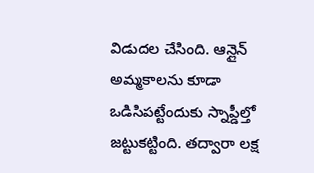విడుదల చేసింది. ఆన్లైన్ అమ్మకాలను కూడా ఒడిసిపట్టేందుకు స్నాప్డీల్తో జట్టుకట్టింది. తద్వారా లక్ష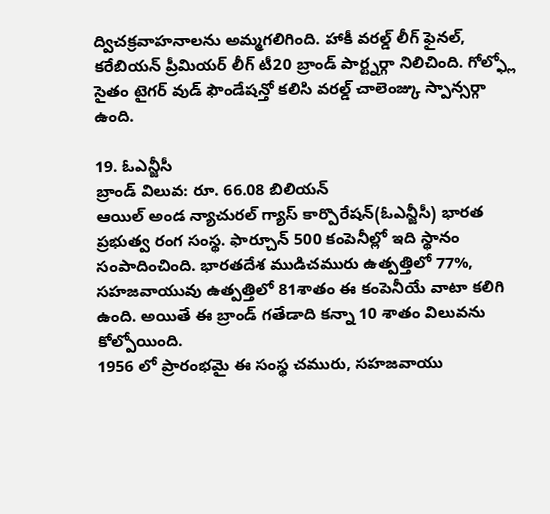ద్విచక్రవాహనాలను అమ్మగలిగింది. హాకీ వరల్డ్ లీగ్ ఫైనల్, కరేబియన్ ప్రీమియర్ లీగ్ టీ20 బ్రాండ్ పార్ట్నర్గా నిలిచింది. గోల్ఫ్లో సైతం టైగర్ వుడ్ ఫౌండేషన్తో కలిసి వరల్డ్ చాలెంజ్కు స్పాన్సర్గా ఉంది.

19. ఓఎన్జీసీ
బ్రాండ్ విలువ: రూ. 66.08 బిలియన్
ఆయిల్ అండ న్యాచురల్ గ్యాస్ కార్పొరేషన్(ఓఎన్జీసీ) భారత ప్రభుత్వ రంగ సంస్థ. ఫార్చూన్ 500 కంపెనీల్లో ఇది స్థానం సంపాదించింది. భారతదేశ ముడిచమురు ఉత్పత్తిలో 77%, సహజవాయువు ఉత్పత్తిలో 81శాతం ఈ కంపెనీయే వాటా కలిగి ఉంది. అయితే ఈ బ్రాండ్ గతేడాది కన్నా 10 శాతం విలువను కోల్పోయింది.
1956 లో ప్రారంభమై ఈ సంస్థ చమురు, సహజవాయు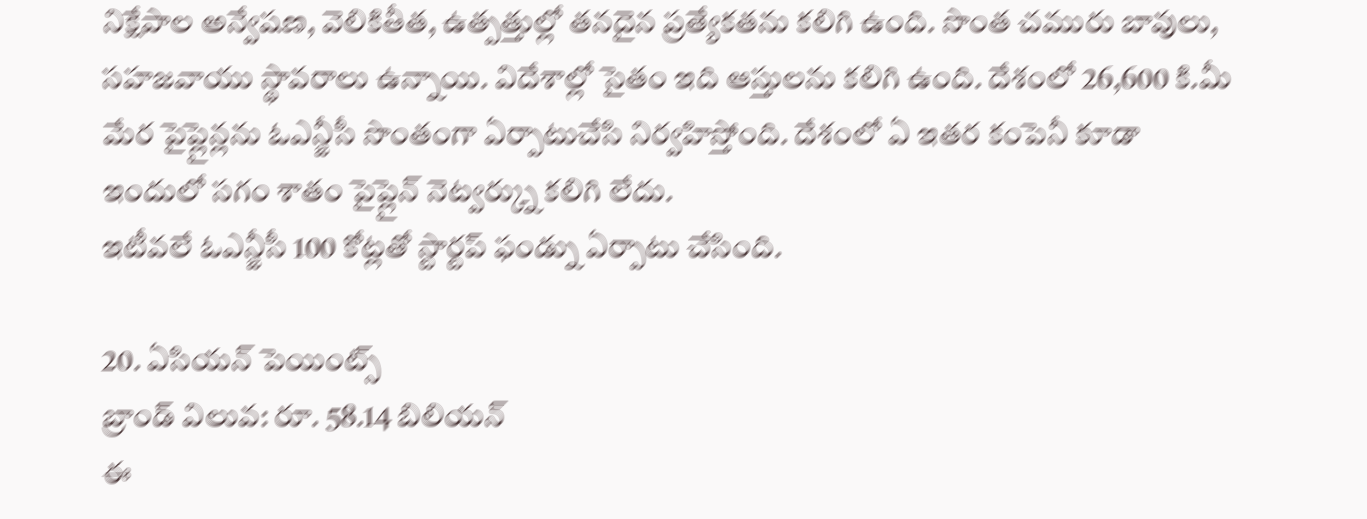నిక్షేపాల అన్వేషణ, వెలికితీత, ఉత్పత్తుల్లో తనదైన ప్రత్యేకతను కలిగి ఉంది. సొంత చమురు బావులు, సహజవాయు స్థావరాలు ఉన్నాయి. విదేశాల్లో సైతం ఇది ఆస్తులను కలిగి ఉంది. దేశంలో 26,600 కి.మీ మేర పైప్లైన్లను ఓఎన్జీసీ సొంతంగా ఏర్పాటుచేసి నిర్వహిస్తోంది. దేశంలో ఏ ఇతర కంపెనీ కూడా ఇందులో సగం శాతం పైప్లైన్ నెట్వర్క్ను కలిగి లేదు.
ఇటీవలే ఓఎన్జీసీ 100 కోట్లతో స్టార్టప్ ఫండ్ను ఏర్పాటు చేసింది.

20. ఏసియన్ పెయింట్స్
బ్రాండ్ విలువ: రూ. 58.14 బిలియన్
ఈ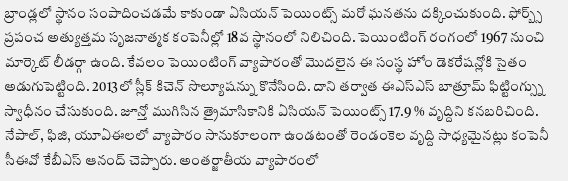బ్రాండ్లలో స్థానం సంపాదించడమే కాకుండా ఏసియన్ పెయింట్స్ మరో ఘనతను దక్కించుకుంది. ఫోర్బ్స్ ప్రపంచ అత్యుత్తమ సృజనాత్మక కంపెనీల్లో 18వ స్థానంలో నిలిచింది. పెయింటింగ్ రంగంలో 1967 నుంచి మార్కెట్ లీడర్గా ఉంది. కేవలం పెయింటింగ్ వ్యాపారంతో మొదలైన ఈ సంస్థ హోం డెకరేషన్లోకి సైతం అడుగుపెట్టింది. 2013లో స్లీక్ కిచెన్ సొల్యూషన్ను కొనేసింది. దాని తర్వాత ఈఎస్ఎస్ బాత్రూమ్ ఫిట్టింగ్స్ను స్వాధీనం చేసుకుంది. జూన్తో ముగిసిన త్రైమాసికానికి ఏసియన్ పెయింట్స్ 17.9 % వృద్దిని కనబరిచింది. నేపాల్, ఫిజి, యూఏఈలలో వ్యాపారం సానుకూలంగా ఉండటంతో రెండంకెల వృద్ది సాధ్యమైనట్లు కంపెనీ సీఈవో కేబీఎస్ ఆనంద్ చెప్పారు. అంతర్జాతీయ వ్యాపారంలో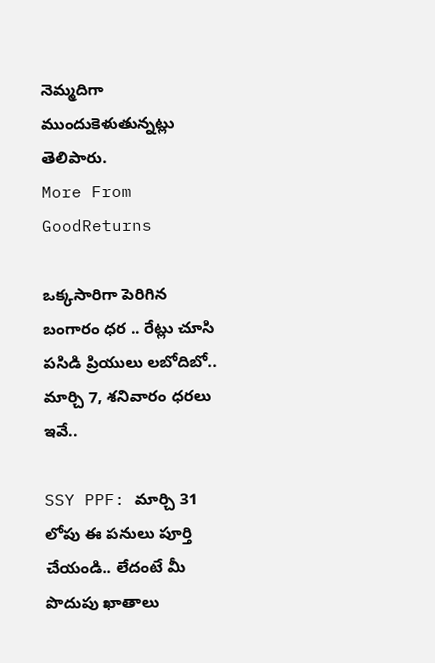నెమ్మదిగా ముందుకెళుతున్నట్లు తెలిపారు.
More From GoodReturns

ఒక్కసారిగా పెరిగిన బంగారం ధర .. రేట్లు చూసి పసిడి ప్రియులు లబోదిబో.. మార్చి 7, శనివారం ధరలు ఇవే..

SSY PPF: మార్చి 31 లోపు ఈ పనులు పూర్తి చేయండి.. లేదంటే మీ పొదుపు ఖాతాలు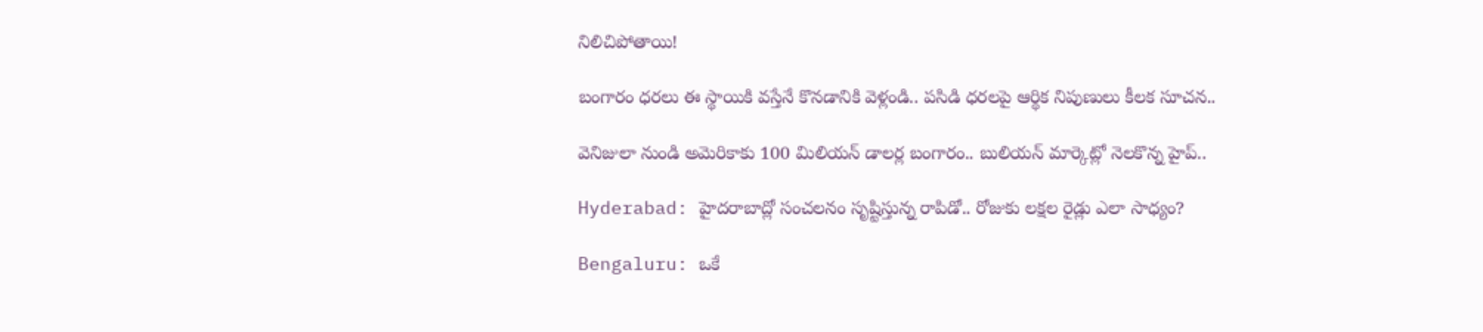నిలిచిపోతాయి!

బంగారం ధరలు ఈ స్థాయికి వస్తేనే కొనడానికి వెళ్లండి.. పసిడి ధరలపై ఆర్థిక నిపుణులు కీలక సూచన..

వెనిజులా నుండి అమెరికాకు 100 మిలియన్ డాలర్ల బంగారం.. బులియన్ మార్కెట్లో నెలకొన్న హైప్..

Hyderabad: హైదరాబాద్లో సంచలనం సృష్టిస్తున్న రాపిడో.. రోజుకు లక్షల రైడ్లు ఎలా సాధ్యం?

Bengaluru: ఒకే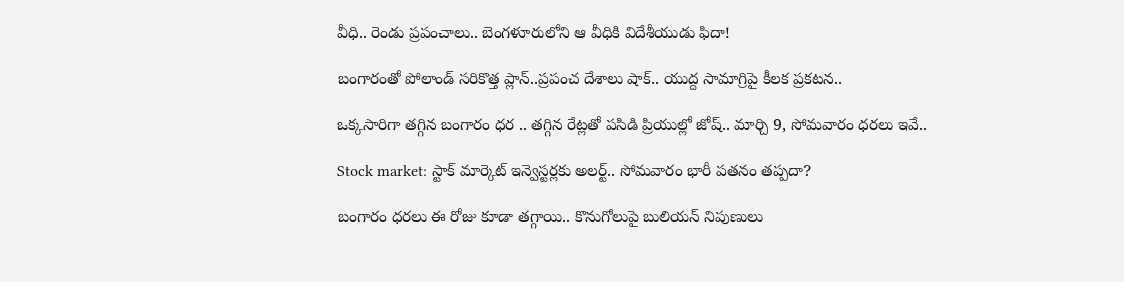వీధి.. రెండు ప్రపంచాలు.. బెంగళూరులోని ఆ వీధికి విదేశీయుడు ఫిదా!

బంగారంతో పోలాండ్ సరికొత్త ప్లాన్..ప్రపంచ దేశాలు షాక్.. యుద్ద సామాగ్రిపై కీలక ప్రకటన..

ఒక్కసారిగా తగ్గిన బంగారం ధర .. తగ్గిన రేట్లతో పసిడి ప్రియుల్లో జోష్.. మార్చి 9, సోమవారం ధరలు ఇవే..

Stock market: స్టాక్ మార్కెట్ ఇన్వెస్టర్లకు అలర్ట్.. సోమవారం భారీ పతనం తప్పదా?

బంగారం ధరలు ఈ రోజు కూడా తగ్గాయి.. కొనుగోలుపై బులియన్ నిపుణులు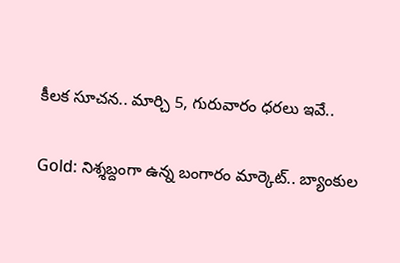కీలక సూచన.. మార్చి 5, గురువారం ధరలు ఇవే..

Gold: నిశ్శబ్దంగా ఉన్న బంగారం మార్కెట్.. బ్యాంకుల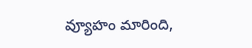వ్యూహం మారింది,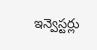ఇన్వెస్టర్లు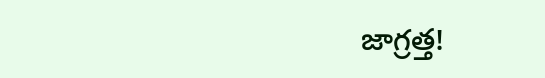జాగ్రత్త!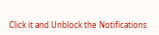Click it and Unblock the Notifications